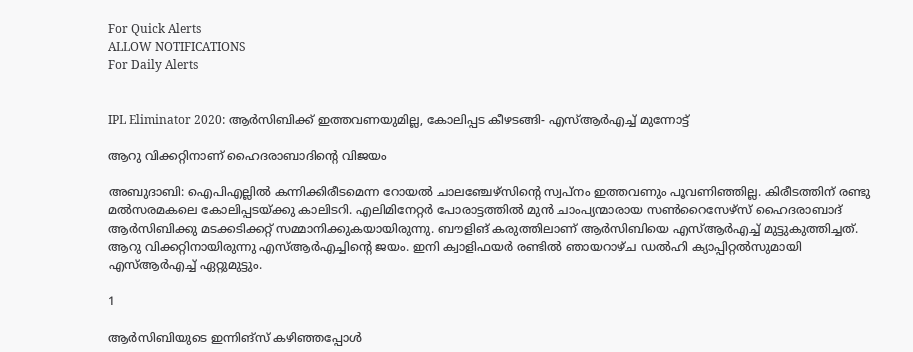For Quick Alerts
ALLOW NOTIFICATIONS
For Daily Alerts


IPL Eliminator 2020: ആര്‍സിബിക്ക് ഇത്തവണയുമില്ല, കോലിപ്പട കീഴടങ്ങി- എസ്ആര്‍എച്ച് മുന്നോട്ട്

ആറു വിക്കറ്റിനാണ് ഹൈദരാബാദിന്റെ വിജയം

അബുദാബി: ഐപിഎല്ലില്‍ കന്നിക്കിരീടമെന്ന റോയല്‍ ചാലഞ്ചേഴ്‌സിന്റെ സ്വപ്‌നം ഇത്തവണും പൂവണിഞ്ഞില്ല. കിരീടത്തിന് രണ്ടു മല്‍സരമകലെ കോലിപ്പടയ്ക്കു കാലിടറി. എലിമിനേറ്റര്‍ പോരാട്ടത്തില്‍ മുന്‍ ചാംപ്യന്മാരായ സണ്‍റൈസേഴ്‌സ് ഹൈദരാബാദ് ആര്‍സിബിക്കു മടക്കടിക്കറ്റ് സമ്മാനിക്കുകയായിരുന്നു. ബൗളിങ് കരുത്തിലാണ് ആര്‍സിബിയെ എസ്ആര്‍എച്ച് മുട്ടുകുത്തിച്ചത്. ആറു വിക്കറ്റിനായിരുന്നു എസ്ആര്‍എച്ചിന്റെ ജയം. ഇനി ക്വാളിഫയര്‍ രണ്ടില്‍ ഞായറാഴ്ച ഡല്‍ഹി ക്യാപ്പിറ്റല്‍സുമായി എസ്ആര്‍എച്ച് ഏറ്റുമുട്ടും.

1

ആര്‍സിബിയുടെ ഇന്നിങ്‌സ് കഴിഞ്ഞപ്പോള്‍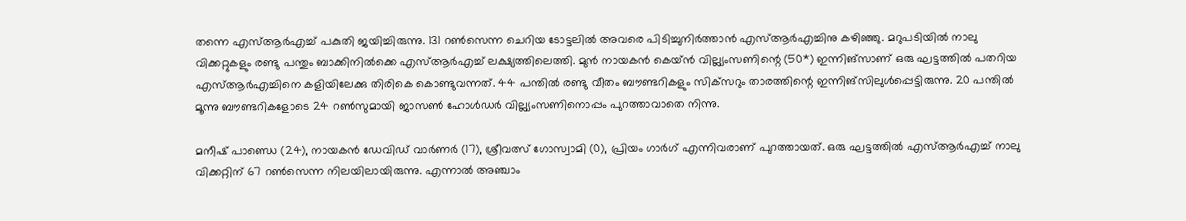തന്നെ എസ്ആര്‍എച്ച് പകുതി ജയിച്ചിരുന്നു. 131 റണ്‍സെന്ന ചെറിയ ടോട്ടലില്‍ അവരെ പിടിച്ചുനിര്‍ത്താന്‍ എസ്ആര്‍എച്ചിനു കഴിഞ്ഞു. മറുപടിയില്‍ നാലു വിക്കറ്റുകളും രണ്ടു പന്തും ബാക്കിനില്‍ക്കെ എസ്ആര്‍എച്ച് ലക്ഷ്യത്തിലെത്തി. മുന്‍ നായകന്‍ കെയ്ന്‍ വില്ല്യംസണിന്റെ (50*) ഇന്നിങ്‌സാണ് ഒരു ഘട്ടത്തില്‍ പതറിയ എസ്ആര്‍എച്ചിനെ കളിയിലേക്കു തിരികെ കൊണ്ടുവന്നത്. 44 പന്തില്‍ രണ്ടു വീതം ബൗണ്ടറികളും സിക്‌സറും താരത്തിന്റെ ഇന്നിങ്‌സിലുള്‍പ്പെട്ടിരുന്നു. 20 പന്തില്‍ മൂന്നു ബൗണ്ടറികളോടെ 24 റണ്‍സുമായി ജാസണ്‍ ഹോള്‍ഡര്‍ വില്ല്യംസണിനൊപ്പം പുറത്താവാതെ നിന്നു.

മനീഷ് പാണ്ഡെ (24), നായകന്‍ ഡേവിഡ് വാര്‍ണര്‍ (17), ശ്രീവത്സ് ഗോസ്വാമി (0), പ്രിയം ഗാര്‍ഗ് എന്നിവരാണ് പുറത്തായത്. ഒരു ഘട്ടത്തില്‍ എസ്ആര്‍എച്ച് നാലു വിക്കറ്റിന് 67 റണ്‍സെന്ന നിലയിലായിരുന്നു. എന്നാല്‍ അഞ്ചാം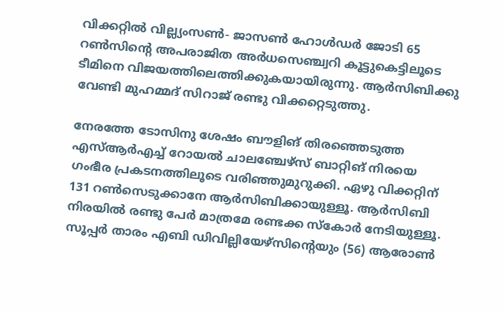വിക്കറ്റില്‍ വില്ല്യംസണ്‍- ജാസണ്‍ ഹോള്‍ഡര്‍ ജോടി 65 റണ്‍സിന്റെ അപരാജിത അര്‍ധസെഞ്ച്വറി കൂട്ടുകെട്ടിലൂടെ ടീമിനെ വിജയത്തിലെത്തിക്കുകയായിരുന്നു. ആര്‍സിബിക്കു വേണ്ടി മുഹമ്മദ് സിറാജ് രണ്ടു വിക്കറ്റെടുത്തു.

നേരത്തേ ടോസിനു ശേഷം ബൗളിങ് തിരഞ്ഞെടുത്ത എസ്ആര്‍എച്ച് റോയല്‍ ചാലഞ്ചേഴ്‌സ് ബാറ്റിങ് നിരയെ ഗംഭീര പ്രകടനത്തിലൂടെ വരിഞ്ഞുമുറുക്കി. ഏഴു വിക്കറ്റിന് 131 റണ്‍സെടുക്കാനേ ആര്‍സിബിക്കായുള്ളൂ. ആര്‍സിബി നിരയില്‍ രണ്ടു പേര്‍ മാത്രമേ രണ്ടക്ക സ്‌കോര്‍ നേടിയുള്ളൂ. സൂപ്പര്‍ താരം എബി ഡിവില്ലിയേഴ്‌സിന്റെയും (56) ആരോണ്‍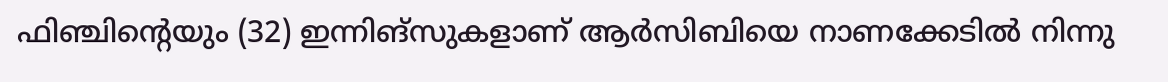ഫിഞ്ചിന്റെയും (32) ഇന്നിങ്‌സുകളാണ് ആര്‍സിബിയെ നാണക്കേടില്‍ നിന്നു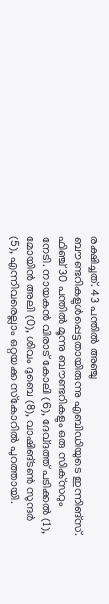രക്ഷിച്ചത്. 43 പന്തില്‍ അഞ്ചു ബൗണ്ടറികളുള്‍പ്പെട്ടതായിരുന്നു എബിഡിയുടെ ഇന്നിങ്‌സ്. ഫിഞ്ച് 30 പന്തില്‍ മൂന്നു ബൗണ്ടറികളും ഒരു സിക്‌സറും നേടി. നായകന്‍ വിരാട് കോലി (6), ദേവ്ദത്ത് പടിക്കല്‍ (1), മോയിന്‍ അലി (0), ശിവം ദുബെ (8), വാഷിങ്ടണ്‍ സുന്ദര്‍ (5), എന്നിവരെല്ലാം ഒറ്റയക്ക സ്‌കോറില്‍ പുറത്തായി.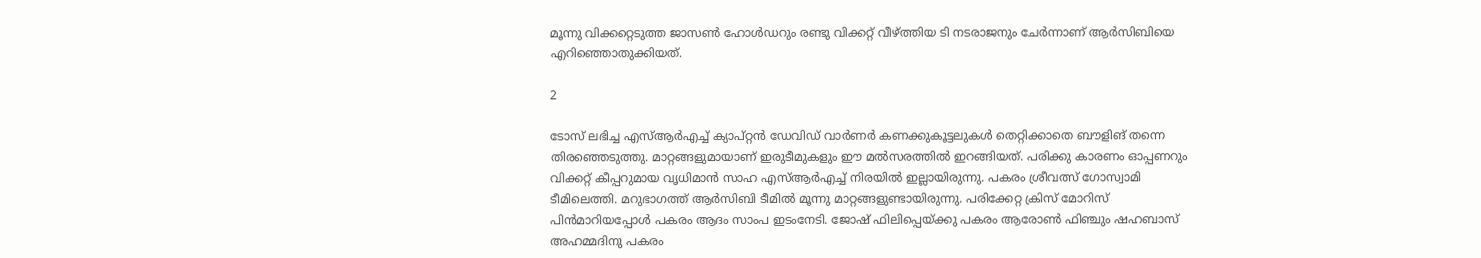മൂന്നു വിക്കറ്റെടുത്ത ജാസണ്‍ ഹോള്‍ഡറും രണ്ടു വിക്കറ്റ് വീഴ്ത്തിയ ടി നടരാജനും ചേര്‍ന്നാണ് ആര്‍സിബിയെ എറിഞ്ഞൊതുക്കിയത്.

2

ടോസ് ലഭിച്ച എസ്ആര്‍എച്ച് ക്യാപ്റ്റന്‍ ഡേവിഡ് വാര്‍ണര്‍ കണക്കുകൂട്ടലുകള്‍ തെറ്റിക്കാതെ ബൗളിങ് തന്നെ തിരഞ്ഞെടുത്തു. മാറ്റങ്ങളുമായാണ് ഇരുടീമുകളും ഈ മല്‍സരത്തില്‍ ഇറങ്ങിയത്. പരിക്കു കാരണം ഓപ്പണറും വിക്കറ്റ് കീപ്പറുമായ വൃധിമാന്‍ സാഹ എസ്ആര്‍എച്ച് നിരയില്‍ ഇല്ലായിരുന്നു. പകരം ശ്രീവത്സ് ഗോസ്വാമി ടീമിലെത്തി. മറുഭാഗത്ത് ആര്‍സിബി ടീമില്‍ മൂന്നു മാറ്റങ്ങളുണ്ടായിരുന്നു. പരിക്കേറ്റ ക്രിസ് മോറിസ് പിന്‍മാറിയപ്പോള്‍ പകരം ആദം സാംപ ഇടംനേടി. ജോഷ് ഫിലിപ്പെയ്ക്കു പകരം ആരോണ്‍ ഫിഞ്ചും ഷഹബാസ് അഹമ്മദിനു പകരം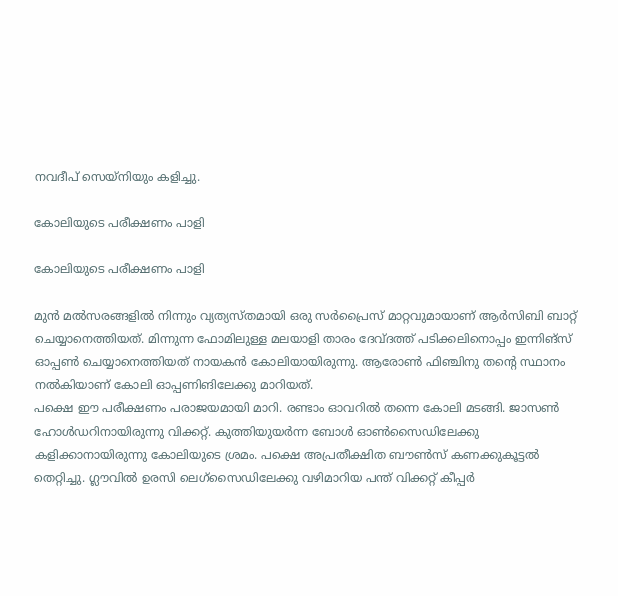നവദീപ് സെയ്‌നിയും കളിച്ചു.

കോലിയുടെ പരീക്ഷണം പാളി

കോലിയുടെ പരീക്ഷണം പാളി

മുന്‍ മല്‍സരങ്ങളില്‍ നിന്നും വ്യത്യസ്തമായി ഒരു സര്‍പ്രൈസ് മാറ്റവുമായാണ് ആര്‍സിബി ബാറ്റ് ചെയ്യാനെത്തിയത്. മിന്നുന്ന ഫോമിലുള്ള മലയാളി താരം ദേവ്ദത്ത് പടിക്കലിനൊപ്പം ഇന്നിങ്‌സ് ഓപ്പണ്‍ ചെയ്യാനെത്തിയത് നായകന്‍ കോലിയായിരുന്നു. ആരോണ്‍ ഫിഞ്ചിനു തന്റെ സ്ഥാനം നല്‍കിയാണ് കോലി ഓപ്പണിങിലേക്കു മാറിയത്.
പക്ഷെ ഈ പരീക്ഷണം പരാജയമായി മാറി. രണ്ടാം ഓവറില്‍ തന്നെ കോലി മടങ്ങി. ജാസണ്‍ ഹോള്‍ഡറിനായിരുന്നു വിക്കറ്റ്. കുത്തിയുയര്‍ന്ന ബോള്‍ ഓണ്‍സൈഡിലേക്കു കളിക്കാനായിരുന്നു കോലിയുടെ ശ്രമം. പക്ഷെ അപ്രതീക്ഷിത ബൗണ്‍സ് കണക്കുകൂട്ടല്‍ തെറ്റിച്ചു. ഗ്ലൗവില്‍ ഉരസി ലെഗ്‌സൈഡിലേക്കു വഴിമാറിയ പന്ത് വിക്കറ്റ് കീപ്പര്‍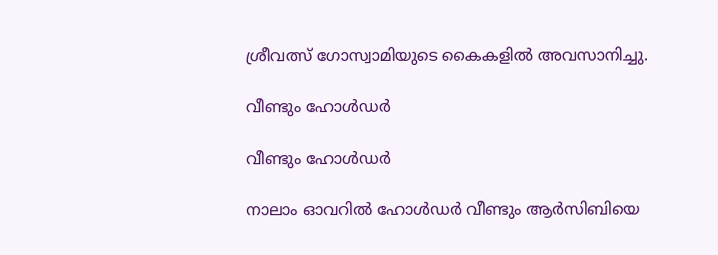ശ്രീവത്സ് ഗോസ്വാമിയുടെ കൈകളില്‍ അവസാനിച്ചു.

വീണ്ടും ഹോള്‍ഡര്‍

വീണ്ടും ഹോള്‍ഡര്‍

നാലാം ഓവറില്‍ ഹോള്‍ഡര്‍ വീണ്ടും ആര്‍സിബിയെ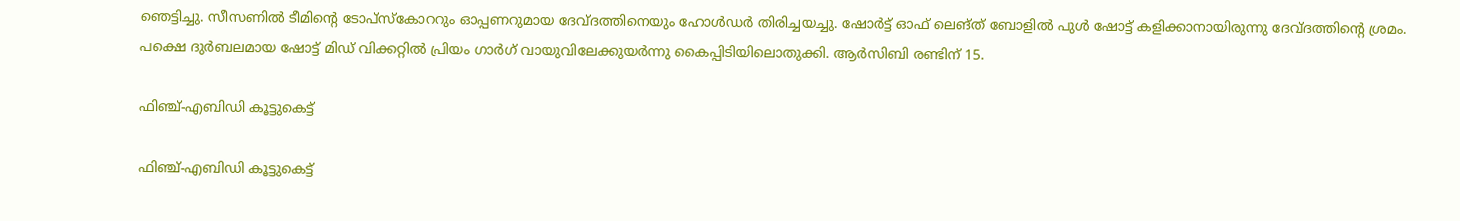ഞെട്ടിച്ചു. സീസണില്‍ ടീമിന്റെ ടോപ്‌സ്‌കോററും ഓപ്പണറുമായ ദേവ്ദത്തിനെയും ഹോള്‍ഡര്‍ തിരിച്ചയച്ചു. ഷോര്‍ട്ട് ഓഫ് ലെങ്ത് ബോളില്‍ പുള്‍ ഷോട്ട് കളിക്കാനായിരുന്നു ദേവ്ദത്തിന്റെ ശ്രമം. പക്ഷെ ദുര്‍ബലമായ ഷോട്ട് മിഡ് വിക്കറ്റില്‍ പ്രിയം ഗാര്‍ഗ് വായുവിലേക്കുയര്‍ന്നു കൈപ്പിടിയിലൊതുക്കി. ആര്‍സിബി രണ്ടിന് 15.

ഫിഞ്ച്-എബിഡി കൂട്ടുകെട്ട്

ഫിഞ്ച്-എബിഡി കൂട്ടുകെട്ട്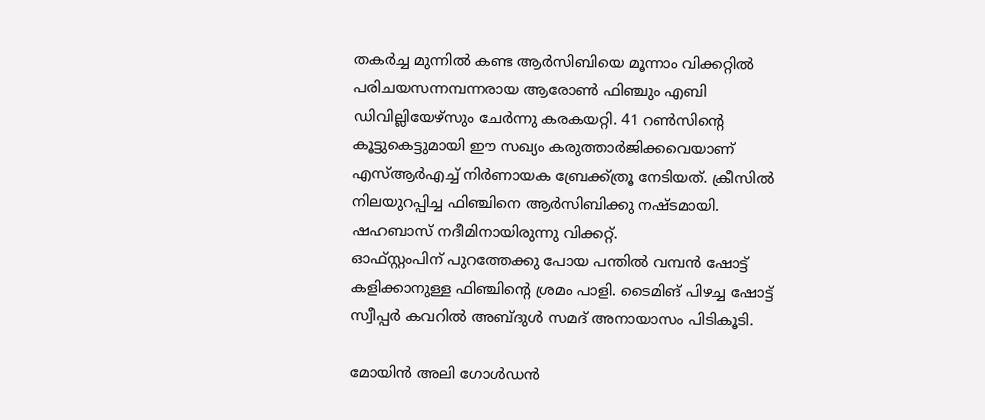തകര്‍ച്ച മുന്നില്‍ കണ്ട ആര്‍സിബിയെ മൂന്നാം വിക്കറ്റില്‍ പരിചയസന്നമ്പന്നരായ ആരോണ്‍ ഫിഞ്ചും എബി ഡിവില്ലിയേഴ്‌സും ചേര്‍ന്നു കരകയറ്റി. 41 റണ്‍സിന്റെ കൂട്ടുകെട്ടുമായി ഈ സഖ്യം കരുത്താര്‍ജിക്കവെയാണ് എസ്ആര്‍എച്ച് നിര്‍ണായക ബ്രേക്ക്ത്രൂ നേടിയത്. ക്രീസില്‍ നിലയുറപ്പിച്ച ഫിഞ്ചിനെ ആര്‍സിബിക്കു നഷ്ടമായി. ഷഹബാസ് നദീമിനായിരുന്നു വിക്കറ്റ്.
ഓഫ്സ്റ്റംപിന് പുറത്തേക്കു പോയ പന്തില്‍ വമ്പന്‍ ഷോട്ട് കളിക്കാനുള്ള ഫിഞ്ചിന്റെ ശ്രമം പാളി. ടൈമിങ് പിഴച്ച ഷോട്ട് സ്വീപ്പര്‍ കവറില്‍ അബ്ദുള്‍ സമദ് അനായാസം പിടികൂടി.

മോയിന്‍ അലി ഗോള്‍ഡന്‍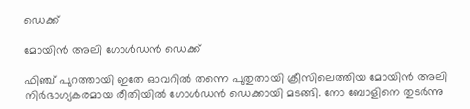ഡെക്ക്

മോയിന്‍ അലി ഗോള്‍ഡന്‍ ഡെക്ക്

ഫിഞ്ച് പുറത്തായി ഇതേ ഓവറില്‍ തന്നെ പുതുതായി ക്രീസിലെത്തിയ മോയിന്‍ അലി നിര്‍ഭാഗ്യകരമായ രീതിയില്‍ ഗോള്‍ഡന്‍ ഡെക്കായി മടങ്ങി. നോ ബോളിനെ തുടര്‍ന്നു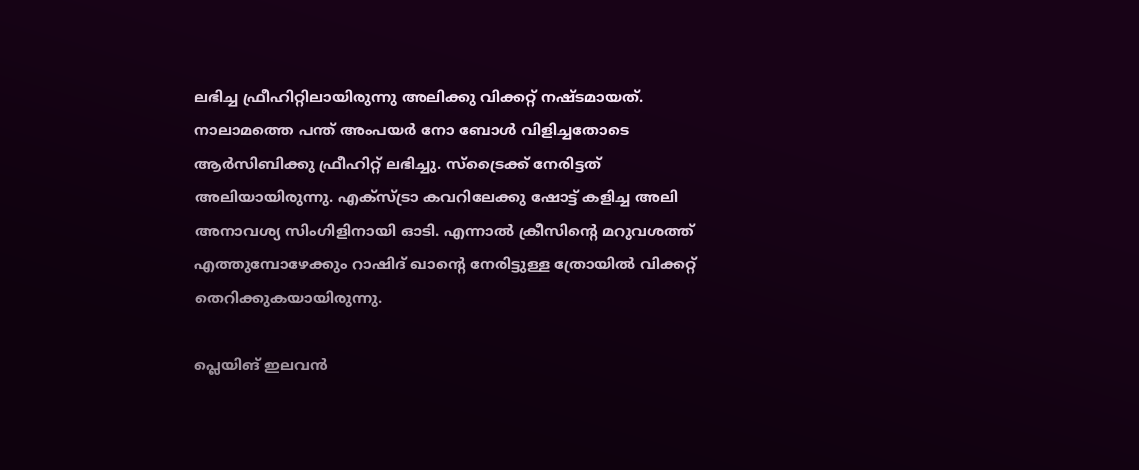ലഭിച്ച ഫ്രീഹിറ്റിലായിരുന്നു അലിക്കു വിക്കറ്റ് നഷ്ടമായത്. നാലാമത്തെ പന്ത് അംപയര്‍ നോ ബോള്‍ വിളിച്ചതോടെ ആര്‍സിബിക്കു ഫ്രീഹിറ്റ് ലഭിച്ചു. സ്‌ട്രൈക്ക് നേരിട്ടത് അലിയായിരുന്നു. എക്‌സ്ട്രാ കവറിലേക്കു ഷോട്ട് കളിച്ച അലി അനാവശ്യ സിംഗിളിനായി ഓടി. എന്നാല്‍ ക്രീസിന്റെ മറുവശത്ത് എത്തുമ്പോഴേക്കും റാഷിദ് ഖാന്റെ നേരിട്ടുള്ള ത്രോയില്‍ വിക്കറ്റ് തെറിക്കുകയായിരുന്നു.

പ്ലെയിങ് ഇലവന്‍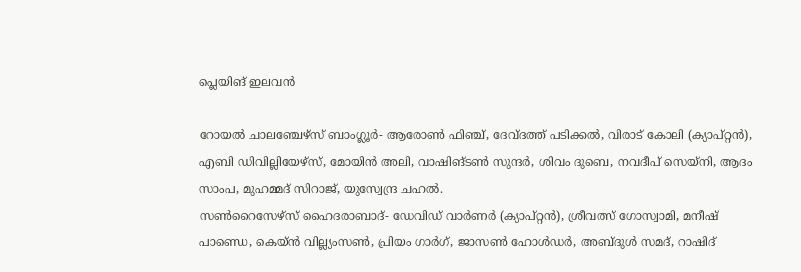പ്ലെയിങ് ഇലവന്‍

റോയല്‍ ചാലഞ്ചേഴ്‌സ് ബാംഗ്ലൂര്‍- ആരോണ്‍ ഫിഞ്ച്, ദേവ്ദത്ത് പടിക്കല്‍, വിരാട് കോലി (ക്യാപ്റ്റന്‍), എബി ഡിവില്ലിയേഴ്‌സ്, മോയിന്‍ അലി, വാഷിങ്ടണ്‍ സുന്ദര്‍, ശിവം ദുബെ, നവദീപ് സെയ്‌നി, ആദം സാംപ, മുഹമ്മദ് സിറാജ്, യുസ്വേന്ദ്ര ചഹല്‍.
സണ്‍റൈസേഴ്‌സ് ഹൈദരാബാദ്- ഡേവിഡ് വാര്‍ണര്‍ (ക്യാപ്റ്റന്‍), ശ്രീവത്സ് ഗോസ്വാമി, മനീഷ് പാണ്ഡെ, കെയ്ന്‍ വില്ല്യംസണ്‍, പ്രിയം ഗാര്‍ഗ്, ജാസണ്‍ ഹോള്‍ഡര്‍, അബ്ദുള്‍ സമദ്, റാഷിദ്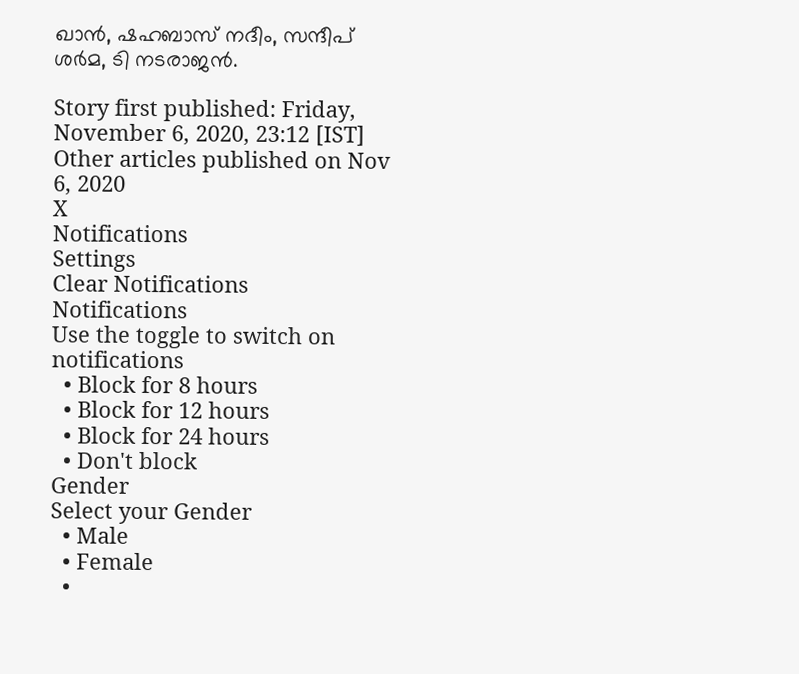ഖാന്‍, ഷഹബാസ് നദീം, സന്ദീപ് ശര്‍മ, ടി നടരാജന്‍.

Story first published: Friday, November 6, 2020, 23:12 [IST]
Other articles published on Nov 6, 2020
X
Notifications
Settings
Clear Notifications
Notifications
Use the toggle to switch on notifications
  • Block for 8 hours
  • Block for 12 hours
  • Block for 24 hours
  • Don't block
Gender
Select your Gender
  • Male
  • Female
  •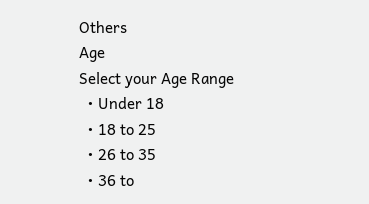Others
Age
Select your Age Range
  • Under 18
  • 18 to 25
  • 26 to 35
  • 36 to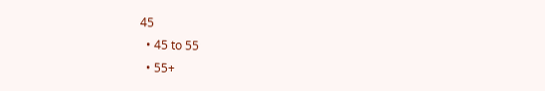45
  • 45 to 55
  • 55+